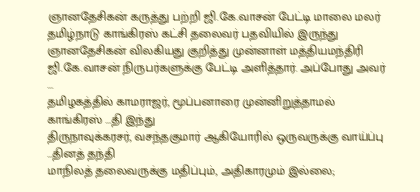ஞானதேசிகன் கருத்து பற்றி ஜி.கே.வாசன் பேட்டி மாலை மலர்
தமிழ்நாடு காங்கிரஸ் கட்சி தலைவர் பதவியில் இருந்து ஞானதேசிகன் விலகியது குறித்து முன்னாள் மத்தியமந்திரி ஜி.கே.வாசன் நிருபர்களுக்கு பேட்டி அளித்தார். அப்போது அவர் ...
தமிழகத்தில் காமராஜர், மூப்பனாரை முன்னிறுத்தாமல் காங்கிரஸ் ...தி இந்து
திருநாவுக்கரசர், வசந்தகுமார் ஆகியோரில் ஒருவருக்கு வாய்ப்பு ...தினத் தந்தி
மாநிலத் தலைவருக்கு மதிப்பும், அதிகாரமும் இல்லை;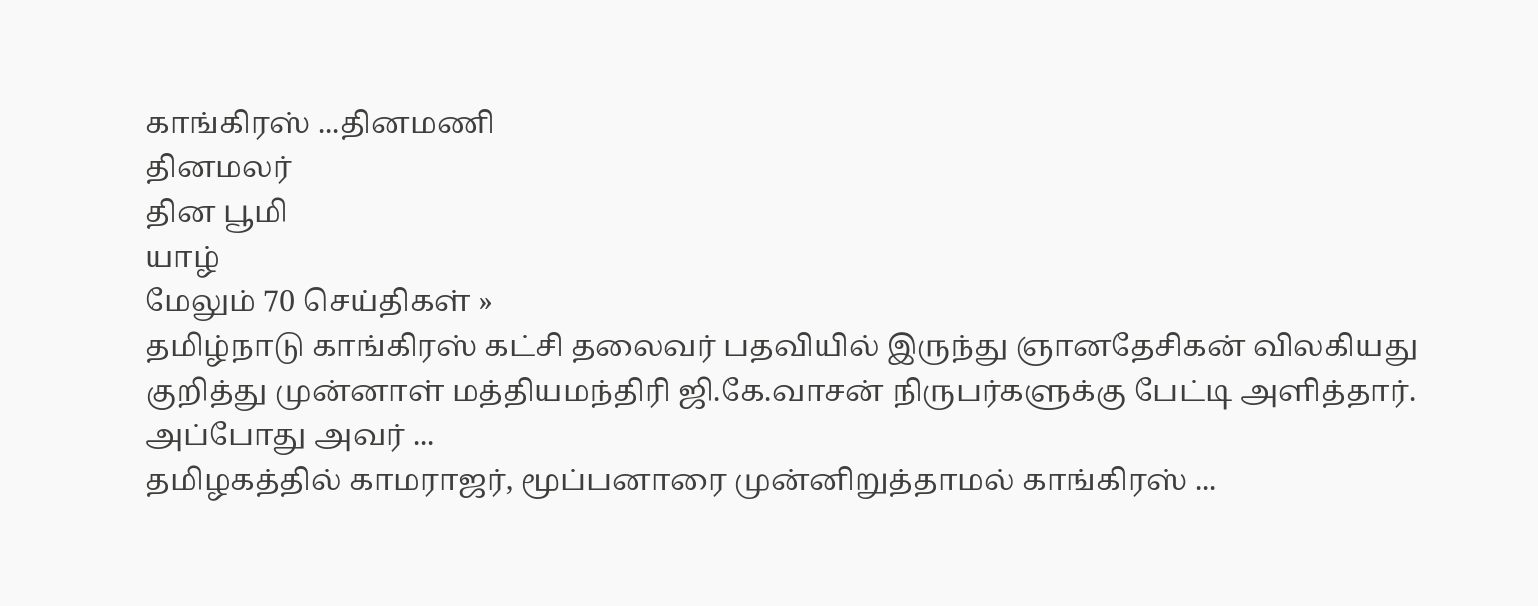காங்கிரஸ் ...தினமணி
தினமலர்
தின பூமி
யாழ்
மேலும் 70 செய்திகள் »
தமிழ்நாடு காங்கிரஸ் கட்சி தலைவர் பதவியில் இருந்து ஞானதேசிகன் விலகியது குறித்து முன்னாள் மத்தியமந்திரி ஜி.கே.வாசன் நிருபர்களுக்கு பேட்டி அளித்தார். அப்போது அவர் ...
தமிழகத்தில் காமராஜர், மூப்பனாரை முன்னிறுத்தாமல் காங்கிரஸ் ...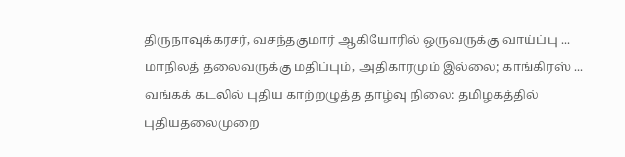திருநாவுக்கரசர், வசந்தகுமார் ஆகியோரில் ஒருவருக்கு வாய்ப்பு ...
மாநிலத் தலைவருக்கு மதிப்பும், அதிகாரமும் இல்லை; காங்கிரஸ் ...
வங்கக் கடலில் புதிய காற்றழுத்த தாழ்வு நிலை: தமிழகத்தில் புதியதலைமுறை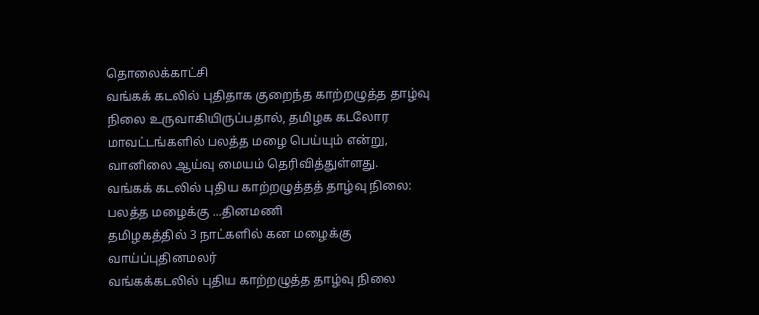தொலைக்காட்சி
வங்கக் கடலில் புதிதாக குறைந்த காற்றழுத்த தாழ்வு நிலை உருவாகியிருப்பதால், தமிழக கடலோர மாவட்டங்களில் பலத்த மழை பெய்யும் என்று, வானிலை ஆய்வு மையம் தெரிவித்துள்ளது.
வங்கக் கடலில் புதிய காற்றழுத்தத் தாழ்வு நிலை: பலத்த மழைக்கு ...தினமணி
தமிழகத்தில் 3 நாட்களில் கன மழைக்கு வாய்ப்புதினமலர்
வங்கக்கடலில் புதிய காற்றழுத்த தாழ்வு நிலை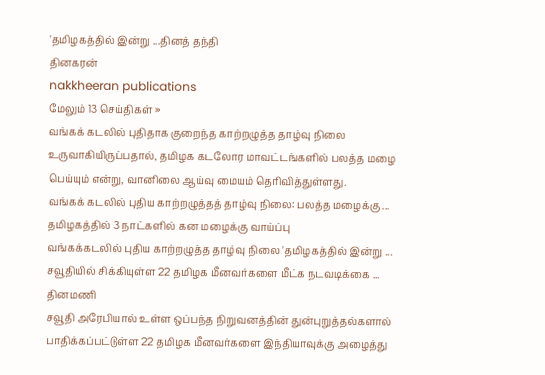'தமிழகத்தில் இன்று ...தினத் தந்தி
தினகரன்
nakkheeran publications
மேலும் 13 செய்திகள் »
வங்கக் கடலில் புதிதாக குறைந்த காற்றழுத்த தாழ்வு நிலை உருவாகியிருப்பதால், தமிழக கடலோர மாவட்டங்களில் பலத்த மழை பெய்யும் என்று, வானிலை ஆய்வு மையம் தெரிவித்துள்ளது.
வங்கக் கடலில் புதிய காற்றழுத்தத் தாழ்வு நிலை: பலத்த மழைக்கு ...
தமிழகத்தில் 3 நாட்களில் கன மழைக்கு வாய்ப்பு
வங்கக்கடலில் புதிய காற்றழுத்த தாழ்வு நிலை 'தமிழகத்தில் இன்று ...
சவூதியில் சிக்கியுள்ள 22 தமிழக மீனவர்களை மீட்க நடவடிக்கை ... தினமணி
சவூதி அரேபியால் உள்ள ஒப்பந்த நிறுவனத்தின் துன்புறுத்தல்களால் பாதிக்கப்பட்டுள்ள 22 தமிழக மீனவர்களை இந்தியாவுக்கு அழைத்து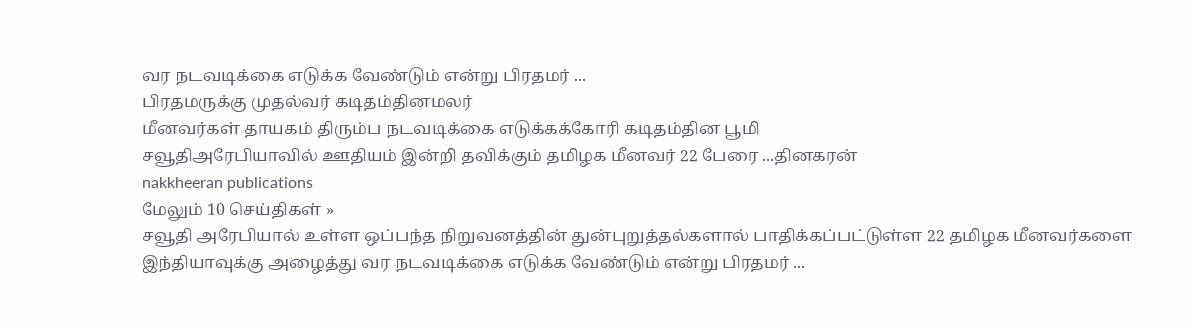வர நடவடிக்கை எடுக்க வேண்டும் என்று பிரதமர் ...
பிரதமருக்கு முதல்வர் கடிதம்தினமலர்
மீனவர்கள் தாயகம் திரும்ப நடவடிக்கை எடுக்கக்கோரி கடிதம்தின பூமி
சவூதிஅரேபியாவில் ஊதியம் இன்றி தவிக்கும் தமிழக மீனவர் 22 பேரை ...தினகரன்
nakkheeran publications
மேலும் 10 செய்திகள் »
சவூதி அரேபியால் உள்ள ஒப்பந்த நிறுவனத்தின் துன்புறுத்தல்களால் பாதிக்கப்பட்டுள்ள 22 தமிழக மீனவர்களை இந்தியாவுக்கு அழைத்து வர நடவடிக்கை எடுக்க வேண்டும் என்று பிரதமர் ...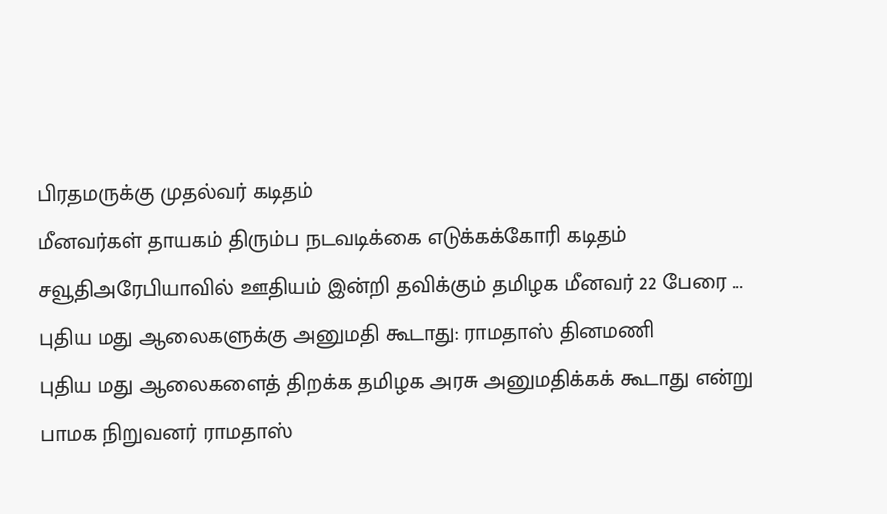பிரதமருக்கு முதல்வர் கடிதம்
மீனவர்கள் தாயகம் திரும்ப நடவடிக்கை எடுக்கக்கோரி கடிதம்
சவூதிஅரேபியாவில் ஊதியம் இன்றி தவிக்கும் தமிழக மீனவர் 22 பேரை ...
புதிய மது ஆலைகளுக்கு அனுமதி கூடாது: ராமதாஸ் தினமணி
புதிய மது ஆலைகளைத் திறக்க தமிழக அரசு அனுமதிக்கக் கூடாது என்று பாமக நிறுவனர் ராமதாஸ்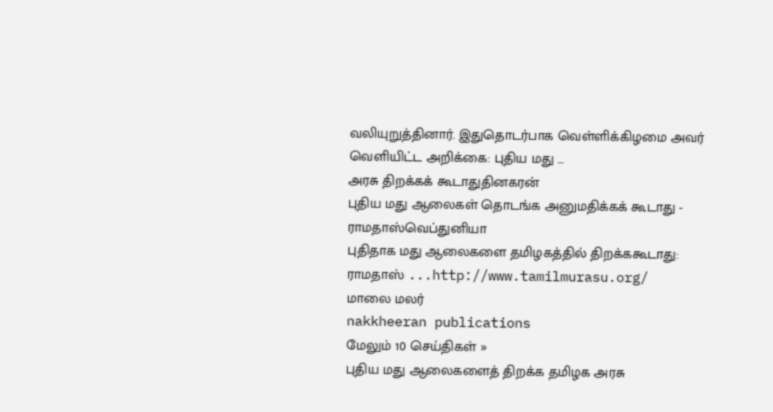வலியுறுத்தினார். இதுதொடர்பாக வெள்ளிக்கிழமை அவர் வெளியிட்ட அறிக்கை: புதிய மது ...
அரசு திறக்கக் கூடாதுதினகரன்
புதிய மது ஆலைகள் தொடங்க அனுமதிக்கக் கூடாது - ராமதாஸ்வெப்துனியா
புதிதாக மது ஆலைகளை தமிழகத்தில் திறக்ககூடாது: ராமதாஸ் ...http://www.tamilmurasu.org/
மாலை மலர்
nakkheeran publications
மேலும் 10 செய்திகள் »
புதிய மது ஆலைகளைத் திறக்க தமிழக அரசு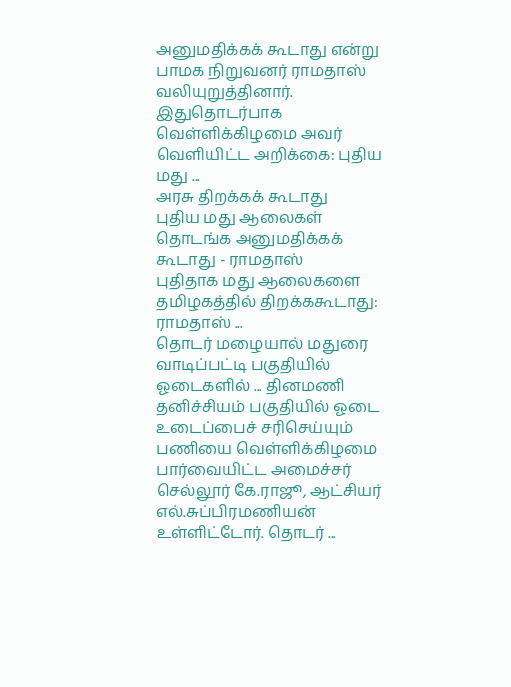அனுமதிக்கக் கூடாது என்று பாமக நிறுவனர் ராமதாஸ் வலியுறுத்தினார். இதுதொடர்பாக வெள்ளிக்கிழமை அவர் வெளியிட்ட அறிக்கை: புதிய மது ...
அரசு திறக்கக் கூடாது
புதிய மது ஆலைகள் தொடங்க அனுமதிக்கக் கூடாது - ராமதாஸ்
புதிதாக மது ஆலைகளை தமிழகத்தில் திறக்ககூடாது: ராமதாஸ் ...
தொடர் மழையால் மதுரை வாடிப்பட்டி பகுதியில் ஓடைகளில் ... தினமணி
தனிச்சியம் பகுதியில் ஓடை உடைப்பைச் சரிசெய்யும் பணியை வெள்ளிக்கிழமை பார்வையிட்ட அமைச்சர் செல்லூர் கே.ராஜூ, ஆட்சியர் எல்.சுப்பிரமணியன் உள்ளிட்டோர். தொடர் ...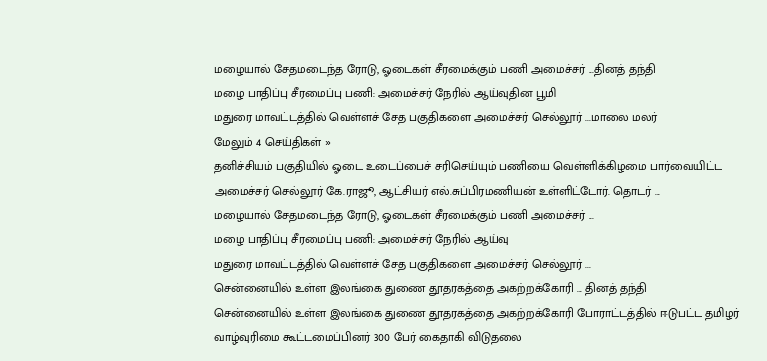மழையால் சேதமடைந்த ரோடு, ஓடைகள் சீரமைக்கும் பணி அமைச்சர் ...தினத் தந்தி
மழை பாதிப்பு சீரமைப்பு பணி: அமைச்சர் நேரில் ஆய்வுதின பூமி
மதுரை மாவட்டத்தில் வெள்ளச் சேத பகுதிகளை அமைச்சர் செல்லூர் ...மாலை மலர்
மேலும் 4 செய்திகள் »
தனிச்சியம் பகுதியில் ஓடை உடைப்பைச் சரிசெய்யும் பணியை வெள்ளிக்கிழமை பார்வையிட்ட அமைச்சர் செல்லூர் கே.ராஜூ, ஆட்சியர் எல்.சுப்பிரமணியன் உள்ளிட்டோர். தொடர் ...
மழையால் சேதமடைந்த ரோடு, ஓடைகள் சீரமைக்கும் பணி அமைச்சர் ...
மழை பாதிப்பு சீரமைப்பு பணி: அமைச்சர் நேரில் ஆய்வு
மதுரை மாவட்டத்தில் வெள்ளச் சேத பகுதிகளை அமைச்சர் செல்லூர் ...
சென்னையில் உள்ள இலங்கை துணை தூதரகத்தை அகற்றக்கோரி ... தினத் தந்தி
சென்னையில் உள்ள இலங்கை துணை தூதரகத்தை அகற்றக்கோரி போராட்டத்தில் ஈடுபட்ட தமிழர் வாழ்வுரிமை கூட்டமைப்பினர் 300 பேர் கைதாகி விடுதலை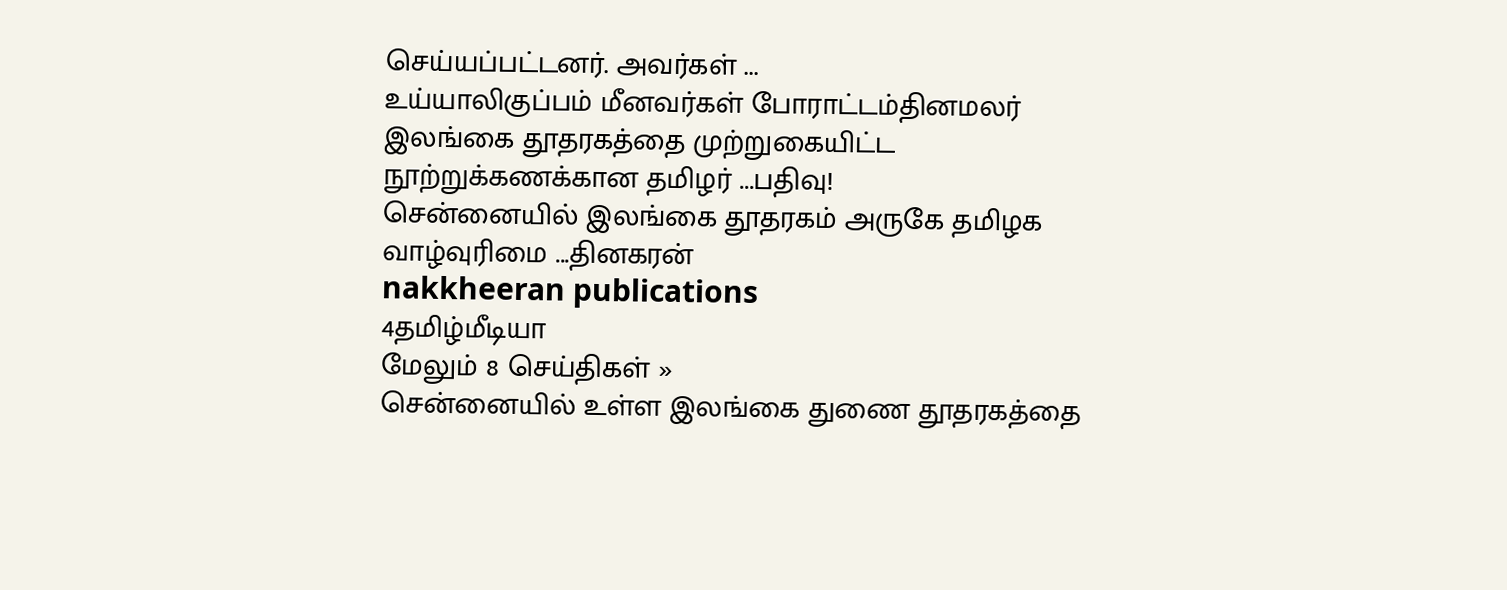செய்யப்பட்டனர். அவர்கள் ...
உய்யாலிகுப்பம் மீனவர்கள் போராட்டம்தினமலர்
இலங்கை தூதரகத்தை முற்றுகையிட்ட நூற்றுக்கணக்கான தமிழர் ...பதிவு!
சென்னையில் இலங்கை தூதரகம் அருகே தமிழக வாழ்வுரிமை ...தினகரன்
nakkheeran publications
4தமிழ்மீடியா
மேலும் 8 செய்திகள் »
சென்னையில் உள்ள இலங்கை துணை தூதரகத்தை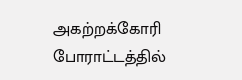அகற்றக்கோரி போராட்டத்தில்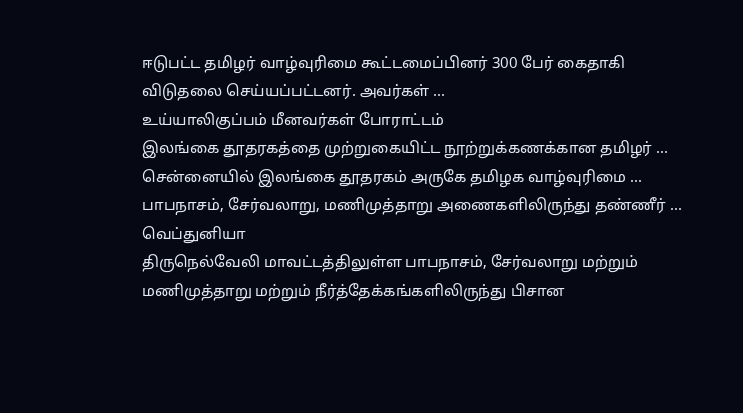ஈடுபட்ட தமிழர் வாழ்வுரிமை கூட்டமைப்பினர் 300 பேர் கைதாகி விடுதலை செய்யப்பட்டனர். அவர்கள் ...
உய்யாலிகுப்பம் மீனவர்கள் போராட்டம்
இலங்கை தூதரகத்தை முற்றுகையிட்ட நூற்றுக்கணக்கான தமிழர் ...
சென்னையில் இலங்கை தூதரகம் அருகே தமிழக வாழ்வுரிமை ...
பாபநாசம், சேர்வலாறு, மணிமுத்தாறு அணைகளிலிருந்து தண்ணீர் ... வெப்துனியா
திருநெல்வேலி மாவட்டத்திலுள்ள பாபநாசம், சேர்வலாறு மற்றும் மணிமுத்தாறு மற்றும் நீர்த்தேக்கங்களிலிருந்து பிசான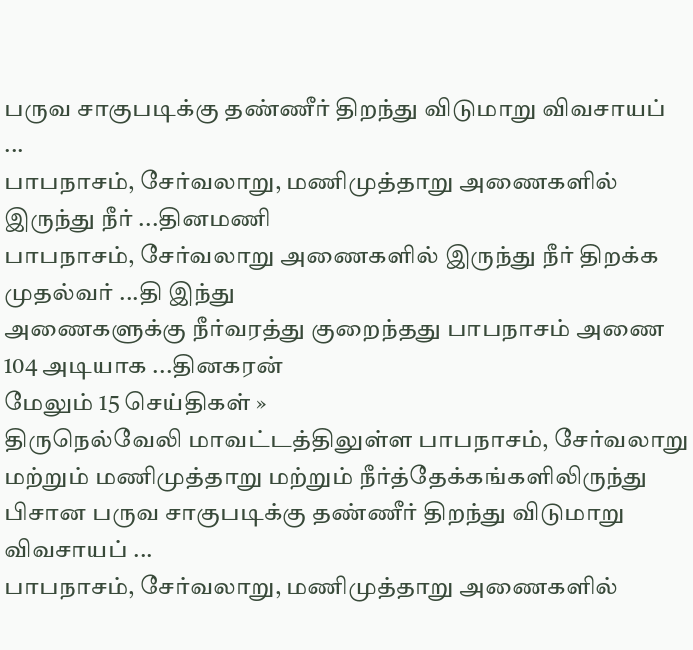பருவ சாகுபடிக்கு தண்ணீர் திறந்து விடுமாறு விவசாயப் ...
பாபநாசம், சேர்வலாறு, மணிமுத்தாறு அணைகளில் இருந்து நீர் ...தினமணி
பாபநாசம், சேர்வலாறு அணைகளில் இருந்து நீர் திறக்க முதல்வர் ...தி இந்து
அணைகளுக்கு நீர்வரத்து குறைந்தது பாபநாசம் அணை 104 அடியாக ...தினகரன்
மேலும் 15 செய்திகள் »
திருநெல்வேலி மாவட்டத்திலுள்ள பாபநாசம், சேர்வலாறு மற்றும் மணிமுத்தாறு மற்றும் நீர்த்தேக்கங்களிலிருந்து பிசான பருவ சாகுபடிக்கு தண்ணீர் திறந்து விடுமாறு விவசாயப் ...
பாபநாசம், சேர்வலாறு, மணிமுத்தாறு அணைகளில்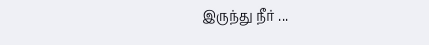இருந்து நீர் ...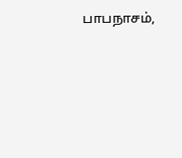பாபநாசம்,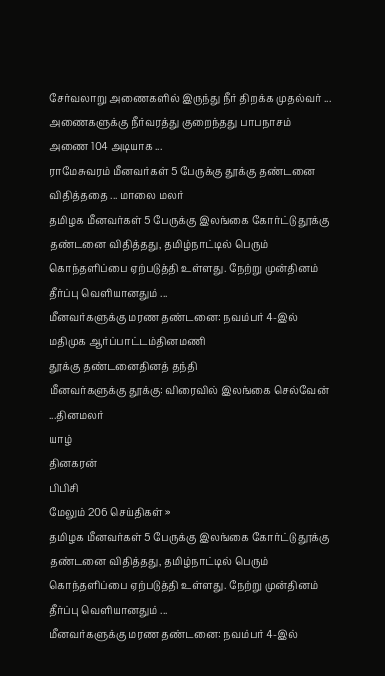சேர்வலாறு அணைகளில் இருந்து நீர் திறக்க முதல்வர் ...
அணைகளுக்கு நீர்வரத்து குறைந்தது பாபநாசம் அணை 104 அடியாக ...
ராமேசுவரம் மீனவர்கள் 5 பேருக்கு தூக்கு தண்டனை விதித்ததை ... மாலை மலர்
தமிழக மீனவர்கள் 5 பேருக்கு இலங்கை கோர்ட்டு தூக்கு தண்டனை விதித்தது, தமிழ்நாட்டில் பெரும் கொந்தளிப்பை ஏற்படுத்தி உள்ளது. நேற்று முன்தினம் தீர்ப்பு வெளியானதும் ...
மீனவர்களுக்கு மரண தண்டனை: நவம்பர் 4-இல் மதிமுக ஆர்ப்பாட்டம்தினமணி
தூக்கு தண்டனைதினத் தந்தி
மீனவர்களுக்கு தூக்கு: விரைவில் இலங்கை செல்வேன் ...தினமலர்
யாழ்
தினகரன்
பிபிசி
மேலும் 206 செய்திகள் »
தமிழக மீனவர்கள் 5 பேருக்கு இலங்கை கோர்ட்டு தூக்கு தண்டனை விதித்தது, தமிழ்நாட்டில் பெரும் கொந்தளிப்பை ஏற்படுத்தி உள்ளது. நேற்று முன்தினம் தீர்ப்பு வெளியானதும் ...
மீனவர்களுக்கு மரண தண்டனை: நவம்பர் 4-இல்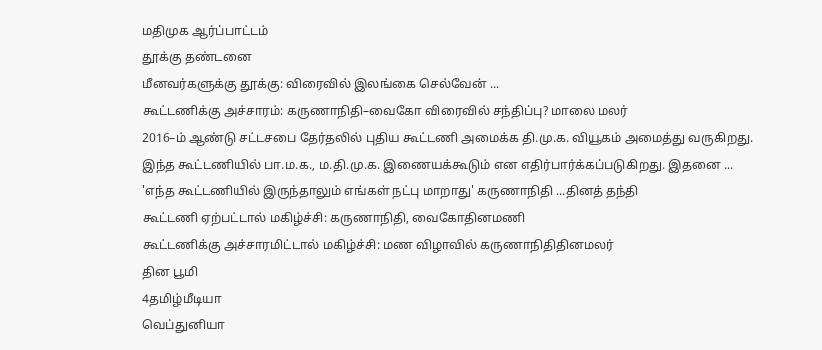மதிமுக ஆர்ப்பாட்டம்
தூக்கு தண்டனை
மீனவர்களுக்கு தூக்கு: விரைவில் இலங்கை செல்வேன் ...
கூட்டணிக்கு அச்சாரம்: கருணாநிதி–வைகோ விரைவில் சந்திப்பு? மாலை மலர்
2016–ம் ஆண்டு சட்டசபை தேர்தலில் புதிய கூட்டணி அமைக்க தி.மு.க. வியூகம் அமைத்து வருகிறது. இந்த கூட்டணியில் பா.ம.க., ம.தி.மு.க. இணையக்கூடும் என எதிர்பார்க்கப்படுகிறது. இதனை ...
'எந்த கூட்டணியில் இருந்தாலும் எங்கள் நட்பு மாறாது' கருணாநிதி ...தினத் தந்தி
கூட்டணி ஏற்பட்டால் மகிழ்ச்சி: கருணாநிதி, வைகோதினமணி
கூட்டணிக்கு அச்சாரமிட்டால் மகிழ்ச்சி: மண விழாவில் கருணாநிதிதினமலர்
தின பூமி
4தமிழ்மீடியா
வெப்துனியா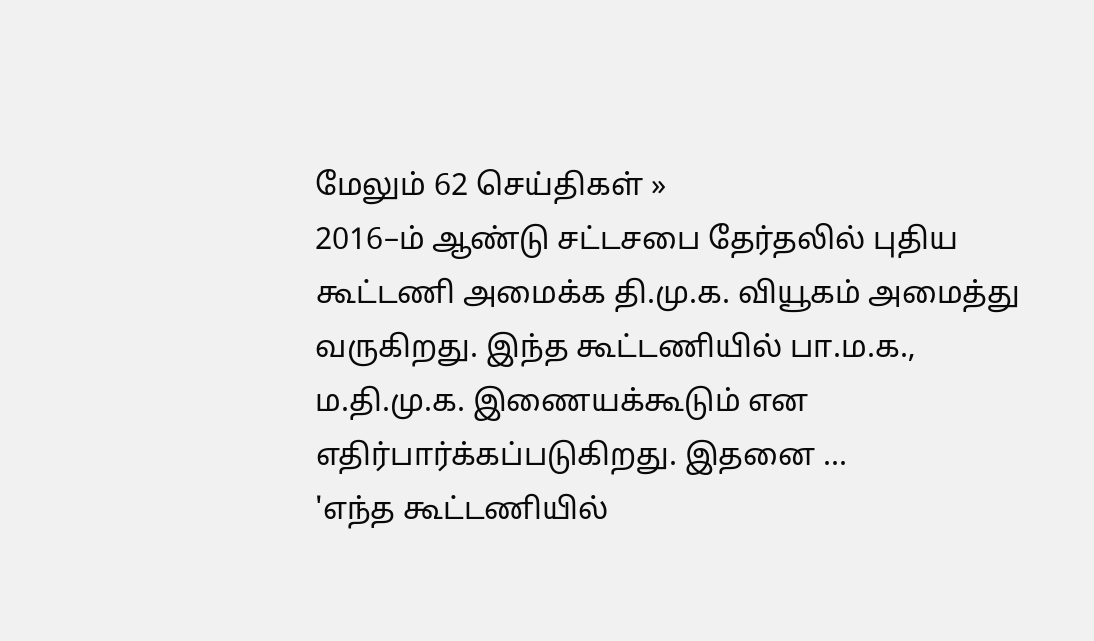மேலும் 62 செய்திகள் »
2016–ம் ஆண்டு சட்டசபை தேர்தலில் புதிய கூட்டணி அமைக்க தி.மு.க. வியூகம் அமைத்து வருகிறது. இந்த கூட்டணியில் பா.ம.க., ம.தி.மு.க. இணையக்கூடும் என எதிர்பார்க்கப்படுகிறது. இதனை ...
'எந்த கூட்டணியில்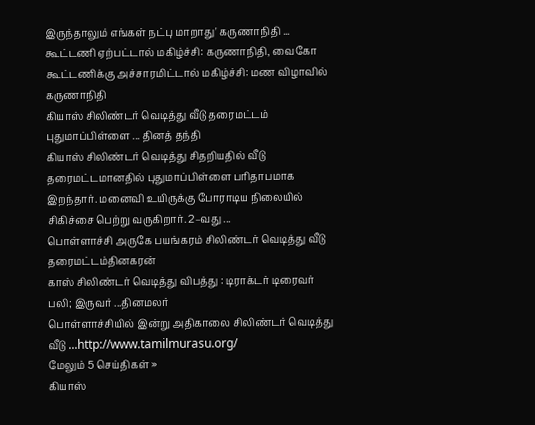இருந்தாலும் எங்கள் நட்பு மாறாது' கருணாநிதி ...
கூட்டணி ஏற்பட்டால் மகிழ்ச்சி: கருணாநிதி, வைகோ
கூட்டணிக்கு அச்சாரமிட்டால் மகிழ்ச்சி: மண விழாவில் கருணாநிதி
கியாஸ் சிலிண்டர் வெடித்து வீடு தரைமட்டம் புதுமாப்பிள்ளை ... தினத் தந்தி
கியாஸ் சிலிண்டர் வெடித்து சிதறியதில் வீடு தரைமட்டமானதில் புதுமாப்பிள்ளை பரிதாபமாக இறந்தார். மனைவி உயிருக்கு போராடிய நிலையில் சிகிச்சை பெற்று வருகிறார். 2–வது ...
பொள்ளாச்சி அருகே பயங்கரம் சிலிண்டர் வெடித்து வீடு தரைமட்டம்தினகரன்
காஸ் சிலிண்டர் வெடித்து விபத்து : டிராக்டர் டிரைவர் பலி; இருவர் ...தினமலர்
பொள்ளாச்சியில் இன்று அதிகாலை சிலிண்டர் வெடித்து வீடு ...http://www.tamilmurasu.org/
மேலும் 5 செய்திகள் »
கியாஸ்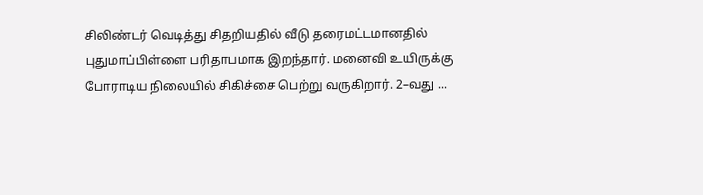சிலிண்டர் வெடித்து சிதறியதில் வீடு தரைமட்டமானதில் புதுமாப்பிள்ளை பரிதாபமாக இறந்தார். மனைவி உயிருக்கு போராடிய நிலையில் சிகிச்சை பெற்று வருகிறார். 2–வது ...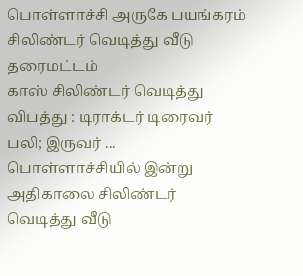பொள்ளாச்சி அருகே பயங்கரம் சிலிண்டர் வெடித்து வீடு தரைமட்டம்
காஸ் சிலிண்டர் வெடித்து விபத்து : டிராக்டர் டிரைவர் பலி; இருவர் ...
பொள்ளாச்சியில் இன்று அதிகாலை சிலிண்டர் வெடித்து வீடு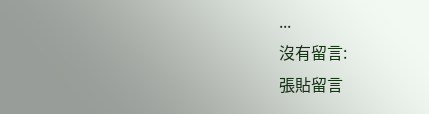...
沒有留言:
張貼留言